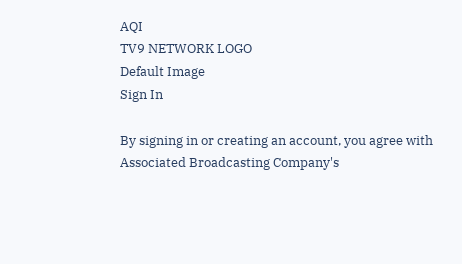AQI
TV9 NETWORK LOGO
Default Image
Sign In

By signing in or creating an account, you agree with Associated Broadcasting Company's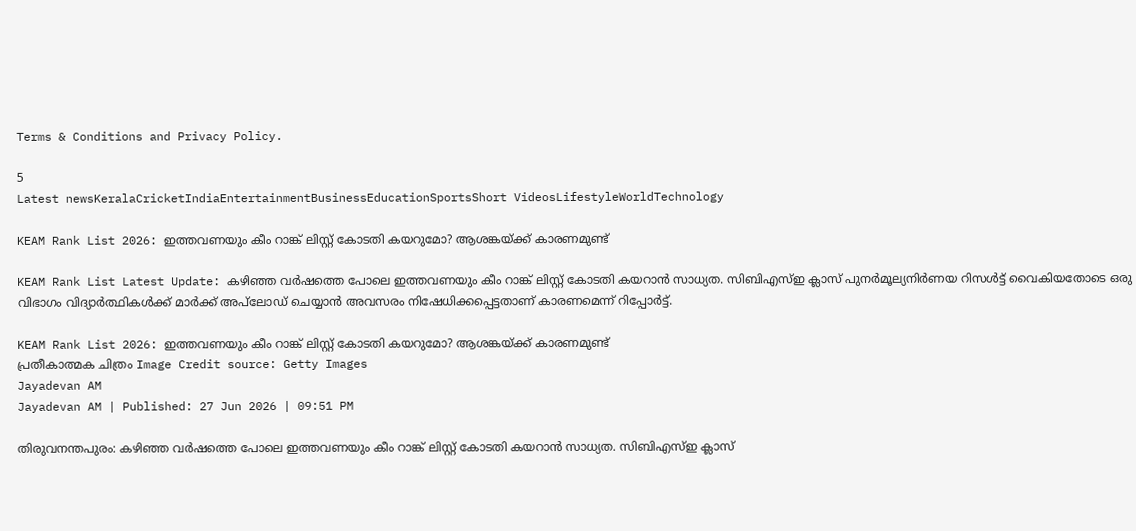Terms & Conditions and Privacy Policy.

5
Latest newsKeralaCricketIndiaEntertainmentBusinessEducationSportsShort VideosLifestyleWorldTechnology

KEAM Rank List 2026: ഇത്തവണയും കീം റാങ്ക് ലിസ്റ്റ് കോടതി കയറുമോ? ആശങ്കയ്ക്ക്‌ കാരണമുണ്ട്‌

KEAM Rank List Latest Update: കഴിഞ്ഞ വര്‍ഷത്തെ പോലെ ഇത്തവണയും കീം റാങ്ക് ലിസ്റ്റ് കോടതി കയറാന്‍ സാധ്യത. സിബിഎസ്ഇ ക്ലാസ് പുനര്‍മൂല്യനിര്‍ണയ റിസള്‍ട്ട് വൈകിയതോടെ ഒരു വിഭാഗം വിദ്യാര്‍ത്ഥികള്‍ക്ക് മാര്‍ക്ക് അപ്‌ലോഡ് ചെയ്യാന്‍ അവസരം നിഷേധിക്കപ്പെട്ടതാണ് കാരണമെന്ന് റിപ്പോര്‍ട്ട്.

KEAM Rank List 2026: ഇത്തവണയും കീം റാങ്ക് ലിസ്റ്റ് കോടതി കയറുമോ? ആശങ്കയ്ക്ക്‌ കാരണമുണ്ട്‌
പ്രതീകാത്മക ചിത്രം Image Credit source: Getty Images
Jayadevan AM
Jayadevan AM | Published: 27 Jun 2026 | 09:51 PM

തിരുവനന്തപുരം: കഴിഞ്ഞ വര്‍ഷത്തെ പോലെ ഇത്തവണയും കീം റാങ്ക് ലിസ്റ്റ് കോടതി കയറാന്‍ സാധ്യത. സിബിഎസ്ഇ ക്ലാസ്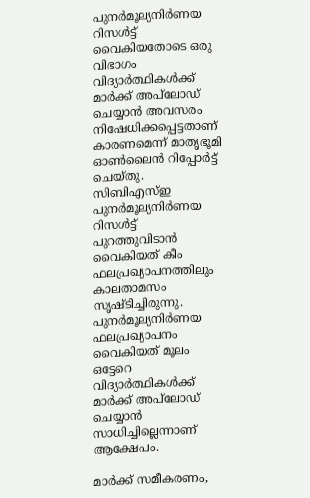പുനര്‍മൂല്യനിര്‍ണയ റിസള്‍ട്ട് വൈകിയതോടെ ഒരു വിഭാഗം വിദ്യാര്‍ത്ഥികള്‍ക്ക് മാര്‍ക്ക് അപ്‌ലോഡ് ചെയ്യാന്‍ അവസരം നിഷേധിക്കപ്പെട്ടതാണ് കാരണമെന്ന് മാതൃഭൂമി ഓണ്‍ലൈന്‍ റിപ്പോര്‍ട്ട് ചെയ്തു. സിബിഎസ്ഇ പുനര്‍മൂല്യനിര്‍ണയ റിസള്‍ട്ട് പുറത്തുവിടാന്‍ വൈകിയത് കീം ഫലപ്രഖ്യാപനത്തിലും കാലതാമസം സൃഷ്ടിച്ചിരുന്നു. പുനര്‍മൂല്യനിര്‍ണയ ഫലപ്രഖ്യാപനം വൈകിയത് മൂലം ഒട്ടേറെ വിദ്യാര്‍ത്ഥികള്‍ക്ക് മാര്‍ക്ക് അപ്‌ലോഡ് ചെയ്യാന്‍ സാധിച്ചില്ലെന്നാണ് ആക്ഷേപം.

മാര്‍ക്ക് സമീകരണം,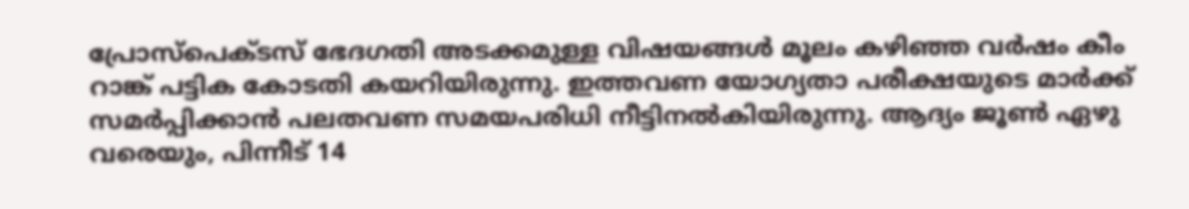പ്രോസ്‌പെക്ടസ് ഭേദഗതി അടക്കമുള്ള വിഷയങ്ങള്‍ മൂലം കഴിഞ്ഞ വര്‍ഷം കീം റാങ്ക് പട്ടിക കോടതി കയറിയിരുന്നു. ഇത്തവണ യോഗ്യതാ പരീക്ഷയുടെ മാര്‍ക്ക് സമര്‍പ്പിക്കാന്‍ പലതവണ സമയപരിധി നീട്ടിനല്‍കിയിരുന്നു. ആദ്യം ജൂണ്‍ ഏഴു വരെയും, പിന്നീട് 14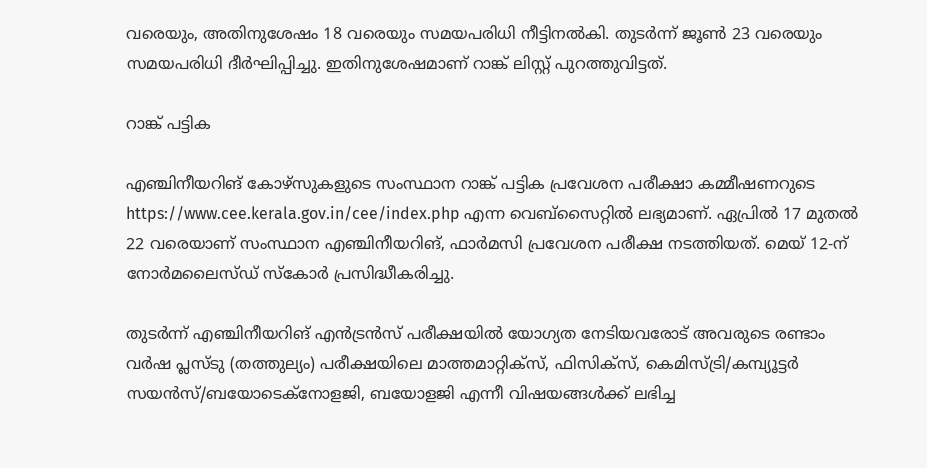വരെയും, അതിനുശേഷം 18 വരെയും സമയപരിധി നീട്ടിനല്‍കി. തുടര്‍ന്ന് ജൂണ്‍ 23 വരെയും സമയപരിധി ദീര്‍ഘിപ്പിച്ചു. ഇതിനുശേഷമാണ് റാങ്ക് ലിസ്റ്റ് പുറത്തുവിട്ടത്.

റാങ്ക് പട്ടിക

എഞ്ചിനീയറിങ് കോഴ്‌സുകളുടെ സംസ്ഥാന റാങ്ക് പട്ടിക പ്രവേശന പരീക്ഷാ കമ്മീഷണറുടെ https://www.cee.kerala.gov.in/cee/index.php എന്ന വെബ്‌സൈറ്റില്‍ ലഭ്യമാണ്. ഏപ്രില്‍ 17 മുതല്‍ 22 വരെയാണ് സംസ്ഥാന എഞ്ചിനീയറിങ്, ഫാര്‍മസി പ്രവേശന പരീക്ഷ നടത്തിയത്. മെയ് 12-ന് നോര്‍മലൈസ്ഡ് സ്‌കോര്‍ പ്രസിദ്ധീകരിച്ചു.

തുടര്‍ന്ന് എഞ്ചിനീയറിങ് എന്‍ട്രന്‍സ് പരീക്ഷയില്‍ യോഗ്യത നേടിയവരോട് അവരുടെ രണ്ടാം വര്‍ഷ പ്ലസ്ടു (തത്തുല്യം) പരീക്ഷയിലെ മാത്തമാറ്റിക്‌സ്, ഫിസിക്‌സ്, കെമിസ്ട്രി/കമ്പ്യൂട്ടര്‍ സയന്‍സ്/ബയോടെക്‌നോളജി, ബയോളജി എന്നീ വിഷയങ്ങള്‍ക്ക് ലഭിച്ച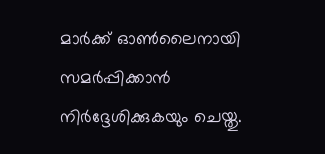മാര്‍ക്ക് ഓണ്‍ലൈനായി സമര്‍പ്പിക്കാന്‍ നിര്‍ദ്ദേശിക്കുകയും ചെയ്തു.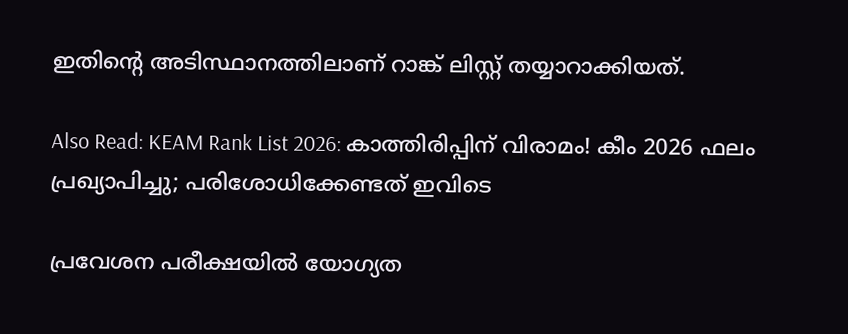ഇതിന്റെ അടിസ്ഥാനത്തിലാണ് റാങ്ക് ലിസ്റ്റ് തയ്യാറാക്കിയത്.

Also Read: KEAM Rank List 2026: കാത്തിരിപ്പിന് വിരാമം! കീം 2026 ഫലം പ്രഖ്യാപിച്ചു; പരിശോധിക്കേണ്ടത് ഇവിടെ

പ്രവേശന പരീക്ഷയില്‍ യോഗ്യത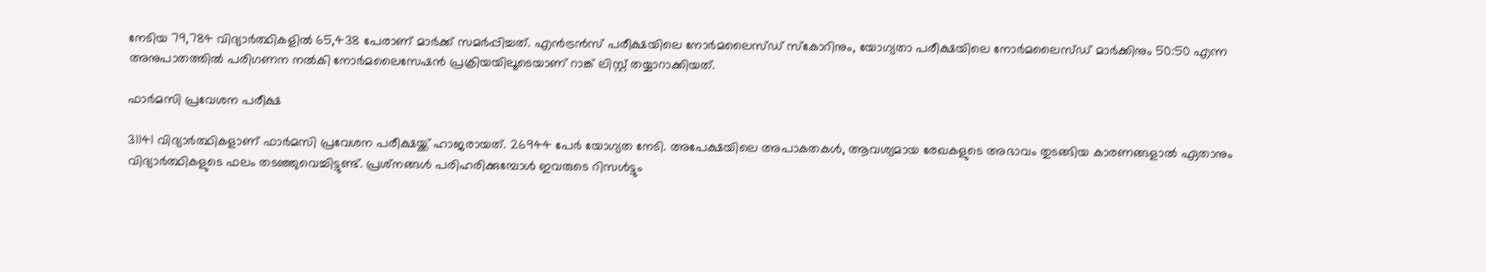നേടിയ 79,784 വിദ്യാര്‍ത്ഥികളില്‍ 65,438 പേരാണ് മാര്‍ക്ക് സമര്‍പ്പിച്ചത്. എന്‍ട്രന്‍സ് പരീക്ഷയിലെ നോര്‍മലൈസ്ഡ് സ്‌കോറിനും, യോഗ്യതാ പരീക്ഷയിലെ നോര്‍മലൈസ്ഡ് മാര്‍ക്കിനും 50:50 എന്ന അനുപാതത്തില്‍ പരിഗണന നല്‍കി നോര്‍മലൈസേഷന്‍ പ്രക്രിയയിലൂടെയാണ് റാങ്ക് ലിസ്റ്റ് തയ്യാറാക്കിയത്.

ഫാര്‍മസി പ്രവേശന പരീക്ഷ

31141 വിദ്യാര്‍ത്ഥികളാണ് ഫാര്‍മസി പ്രവേശന പരീക്ഷയ്ക്ക് ഹാജരായത്. 26944 പേര്‍ യോഗ്യത നേടി. അപേക്ഷയിലെ അപാകതകള്‍, ആവശ്യമായ രേഖകളുടെ അഭാവം തുടങ്ങിയ കാരണങ്ങളാല്‍ ഏതാനും വിദ്യാര്‍ത്ഥികളുടെ ഫലം തടഞ്ഞുവെച്ചിട്ടുണ്ട്. പ്രശ്‌നങ്ങള്‍ പരിഹരിക്കുമ്പോള്‍ ഇവരുടെ റിസള്‍ട്ടും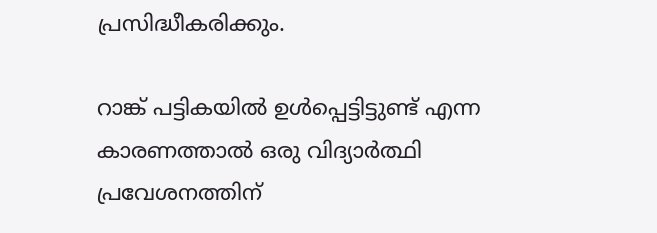പ്രസിദ്ധീകരിക്കും.

റാങ്ക് പട്ടികയില്‍ ഉള്‍പ്പെട്ടിട്ടുണ്ട് എന്ന കാരണത്താല്‍ ഒരു വിദ്യാര്‍ത്ഥി പ്രവേശനത്തിന്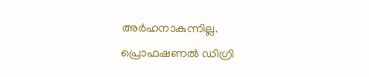അര്‍ഹനാകുന്നില്ല. പ്രൊഫഷണല്‍ ഡിഗ്രി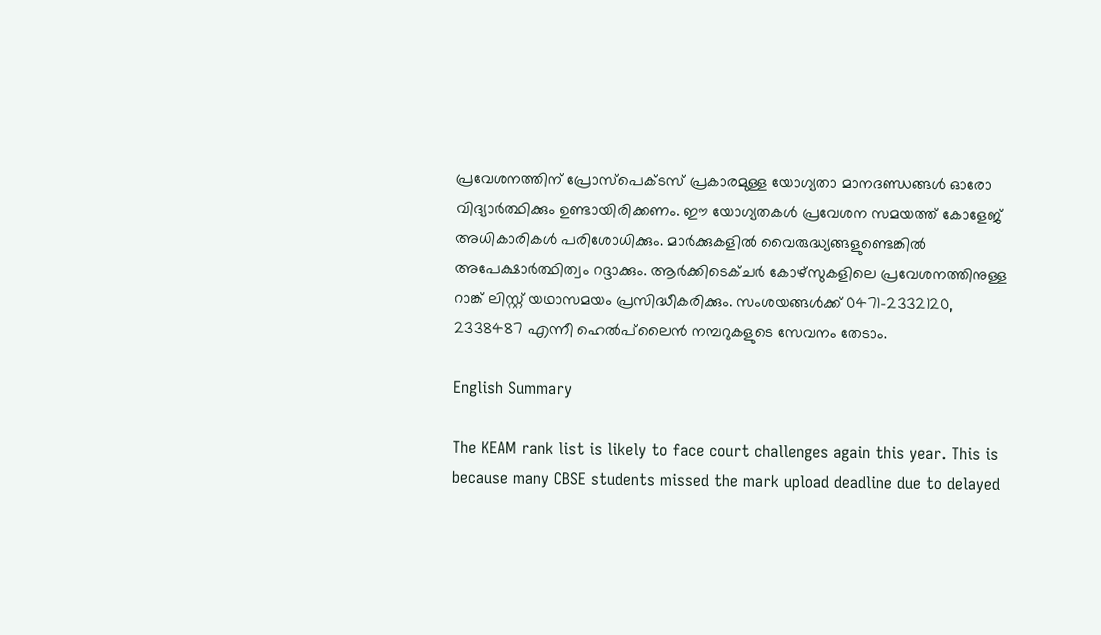പ്രവേശനത്തിന് പ്രോസ്‌പെക്ടസ് പ്രകാരമുള്ള യോഗ്യതാ മാനദണ്ഡങ്ങള്‍ ഓരോ വിദ്യാര്‍ത്ഥിക്കും ഉണ്ടായിരിക്കണം. ഈ യോഗ്യതകള്‍ പ്രവേശന സമയത്ത് കോളേജ് അധികാരികള്‍ പരിശോധിക്കും. മാര്‍ക്കുകളില്‍ വൈരുദ്ധ്യങ്ങളുണ്ടെങ്കില്‍ അപേക്ഷാര്‍ത്ഥിത്വം റദ്ദാക്കും. ആര്‍ക്കിടെക്ചര്‍ കോഴ്‌സുകളിലെ പ്രവേശനത്തിനുള്ള റാങ്ക് ലിസ്റ്റ് യഥാസമയം പ്രസിദ്ധീകരിക്കും. സംശയങ്ങള്‍ക്ക് 0471-2332120, 2338487 എന്നീ ഹെല്‍പ്‌ലൈന്‍ നമ്പറുകളുടെ സേവനം തേടാം.

English Summary

The KEAM rank list is likely to face court challenges again this year. This is because many CBSE students missed the mark upload deadline due to delayed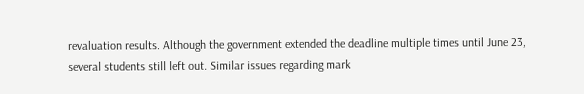revaluation results. Although the government extended the deadline multiple times until June 23, several students still left out. Similar issues regarding mark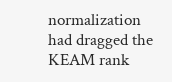normalization had dragged the KEAM rank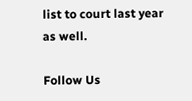list to court last year as well.

Follow Us